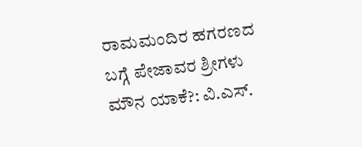ರಾಮಮಂದಿರ ಹಗರಣದ ಬಗ್ಗೆ ಪೇಜಾವರ ಶ್ರೀಗಳು ಮೌನ ಯಾಕೆ?: ವಿ.ಎಸ್.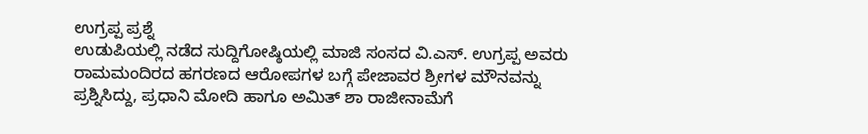ಉಗ್ರಪ್ಪ ಪ್ರಶ್ನೆ
ಉಡುಪಿಯಲ್ಲಿ ನಡೆದ ಸುದ್ದಿಗೋಷ್ಠಿಯಲ್ಲಿ ಮಾಜಿ ಸಂಸದ ವಿ.ಎಸ್. ಉಗ್ರಪ್ಪ ಅವರು ರಾಮಮಂದಿರದ ಹಗರಣದ ಆರೋಪಗಳ ಬಗ್ಗೆ ಪೇಜಾವರ ಶ್ರೀಗಳ ಮೌನವನ್ನು ಪ್ರಶ್ನಿಸಿದ್ದು, ಪ್ರಧಾನಿ ಮೋದಿ ಹಾಗೂ ಅಮಿತ್ ಶಾ ರಾಜೀನಾಮೆಗೆ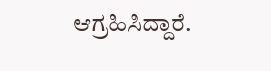ಆಗ್ರಹಿಸಿದ್ದಾರೆ.